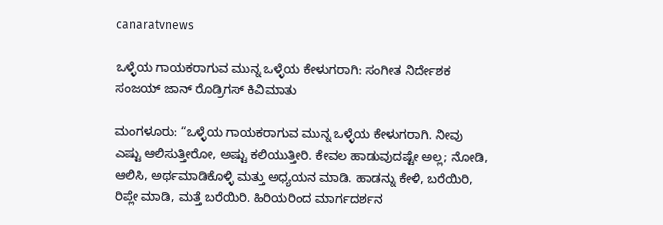canaratvnews

ಒಳ್ಳೆಯ ಗಾಯಕರಾಗುವ ಮುನ್ನ ಒಳ್ಳೆಯ ಕೇಳುಗರಾಗಿ: ಸಂಗೀತ ನಿರ್ದೇಶಕ ಸಂಜಯ್ ಜಾನ್ ರೊಡ್ರಿಗಸ್ ಕಿವಿಮಾತು

ಮಂಗಳೂರು: “ಒಳ್ಳೆಯ ಗಾಯಕರಾಗುವ ಮುನ್ನ ಒಳ್ಳೆಯ ಕೇಳುಗರಾಗಿ. ನೀವು ಎಷ್ಟು ಆಲಿಸುತ್ತೀರೋ, ಅಷ್ಟು ಕಲಿಯುತ್ತೀರಿ. ಕೇವಲ ಹಾಡುವುದಷ್ಟೇ ಅಲ್ಲ; ನೋಡಿ, ಆಲಿಸಿ, ಅರ್ಥಮಾಡಿಕೊಳ್ಳಿ ಮತ್ತು ಅಧ್ಯಯನ ಮಾಡಿ. ಹಾಡನ್ನು ಕೇಳಿ, ಬರೆಯಿರಿ, ರಿಪ್ಲೇ ಮಾಡಿ, ಮತ್ತೆ ಬರೆಯಿರಿ. ಹಿರಿಯರಿಂದ ಮಾರ್ಗದರ್ಶನ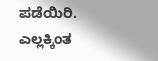ಪಡೆಯಿರಿ. ಎಲ್ಲಕ್ಕಿಂತ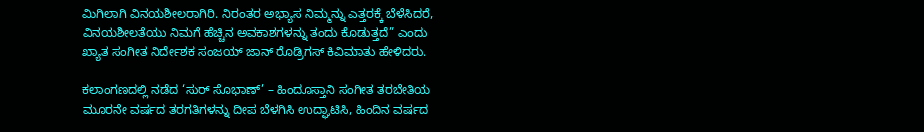ಮಿಗಿಲಾಗಿ ವಿನಯಶೀಲರಾಗಿರಿ. ನಿರಂತರ ಅಭ್ಯಾಸ ನಿಮ್ಮನ್ನು ಎತ್ತರಕ್ಕೆ ಬೆಳೆಸಿದರೆ, ವಿನಯಶೀಲತೆಯು ನಿಮಗೆ ಹೆಚ್ಚಿನ ಅವಕಾಶಗಳನ್ನು ತಂದು ಕೊಡುತ್ತದೆ” ಎಂದು ಖ್ಯಾತ ಸಂಗೀತ ನಿರ್ದೇಶಕ ಸಂಜಯ್ ಜಾನ್ ರೊಡ್ರಿಗಸ್ ಕಿವಿಮಾತು ಹೇಳಿದರು.

ಕಲಾಂಗಣದಲ್ಲಿ ನಡೆದ ‘ಸುರ್ ಸೊಭಾಣ್’ – ಹಿಂದೂಸ್ತಾನಿ ಸಂಗೀತ ತರಬೇತಿಯ ಮೂರನೇ ವರ್ಷದ ತರಗತಿಗಳನ್ನು ದೀಪ ಬೆಳಗಿಸಿ ಉದ್ಘಾಟಿಸಿ, ಹಿಂದಿನ ವರ್ಷದ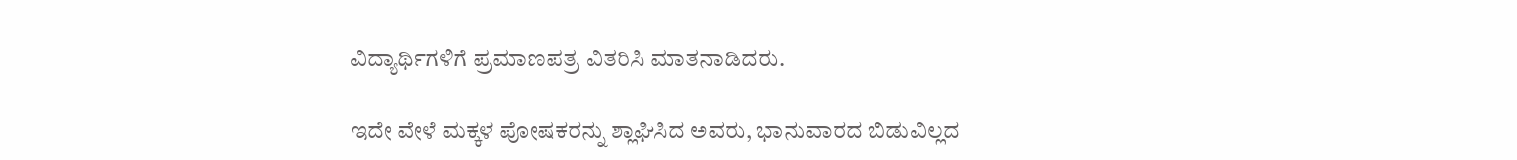ವಿದ್ಯಾರ್ಥಿಗಳಿಗೆ ಪ್ರಮಾಣಪತ್ರ ವಿತರಿಸಿ ಮಾತನಾಡಿದರು.

ಇದೇ ವೇಳೆ ಮಕ್ಕಳ ಪೋಷಕರನ್ನು ಶ್ಲಾಘಿಸಿದ ಅವರು, ಭಾನುವಾರದ ಬಿಡುವಿಲ್ಲದ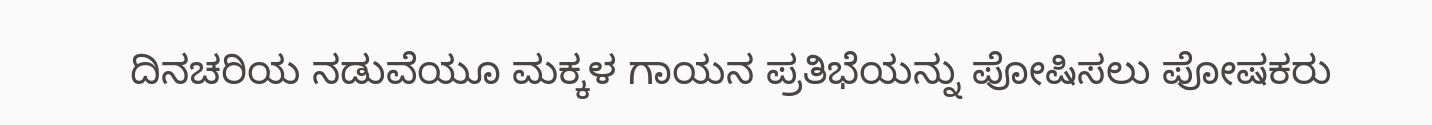ದಿನಚರಿಯ ನಡುವೆಯೂ ಮಕ್ಕಳ ಗಾಯನ ಪ್ರತಿಭೆಯನ್ನು ಪೋಷಿಸಲು ಪೋಷಕರು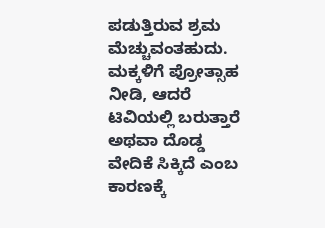ಪಡುತ್ತಿರುವ ಶ್ರಮ ಮೆಚ್ಚುವಂತಹುದು. ಮಕ್ಕಳಿಗೆ ಪ್ರೋತ್ಸಾಹ ನೀಡಿ, ಆದರೆ ಟಿವಿಯಲ್ಲಿ ಬರುತ್ತಾರೆ ಅಥವಾ ದೊಡ್ಡ ವೇದಿಕೆ ಸಿಕ್ಕಿದೆ ಎಂಬ ಕಾರಣಕ್ಕೆ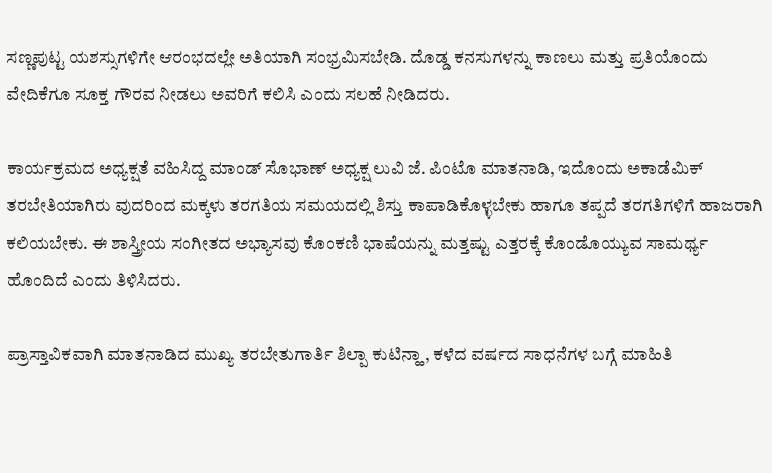ಸಣ್ಣಪುಟ್ಟ ಯಶಸ್ಸುಗಳಿಗೇ ಆರಂಭದಲ್ಲೇ ಅತಿಯಾಗಿ ಸಂಭ್ರಮಿಸಬೇಡಿ. ದೊಡ್ಡ ಕನಸುಗಳನ್ನು ಕಾಣಲು ಮತ್ತು ಪ್ರತಿಯೊಂದು ವೇದಿಕೆಗೂ ಸೂಕ್ತ ಗೌರವ ನೀಡಲು ಅವರಿಗೆ ಕಲಿಸಿ ಎಂದು ಸಲಹೆ ನೀಡಿದರು.

ಕಾರ್ಯಕ್ರಮದ ಅಧ್ಯಕ್ಷತೆ ವಹಿಸಿದ್ದ ಮಾಂಡ್ ಸೊಭಾಣ್ ಅಧ್ಯಕ್ಷ ಲುವಿ ಜೆ. ಪಿಂಟೊ ಮಾತನಾಡಿ, ಇದೊಂದು ಅಕಾಡೆಮಿಕ್ ತರಬೇತಿಯಾಗಿರು ವುದರಿಂದ ಮಕ್ಕಳು ತರಗತಿಯ ಸಮಯದಲ್ಲಿ ಶಿಸ್ತು ಕಾಪಾಡಿಕೊಳ್ಳಬೇಕು ಹಾಗೂ ತಪ್ಪದೆ ತರಗತಿಗಳಿಗೆ ಹಾಜರಾಗಿ ಕಲಿಯಬೇಕು. ಈ ಶಾಸ್ತ್ರೀಯ ಸಂಗೀತದ ಅಭ್ಯಾಸವು ಕೊಂಕಣಿ ಭಾಷೆಯನ್ನು ಮತ್ತಷ್ಟು ಎತ್ತರಕ್ಕೆ ಕೊಂಡೊಯ್ಯುವ ಸಾಮರ್ಥ್ಯ ಹೊಂದಿದೆ ಎಂದು ತಿಳಿಸಿದರು.

ಪ್ರಾಸ್ತಾವಿಕವಾಗಿ ಮಾತನಾಡಿದ ಮುಖ್ಯ ತರಬೇತುಗಾರ್ತಿ ಶಿಲ್ಪಾ ಕುಟಿನ್ಹಾ, ಕಳೆದ ವರ್ಷದ ಸಾಧನೆಗಳ ಬಗ್ಗೆ ಮಾಹಿತಿ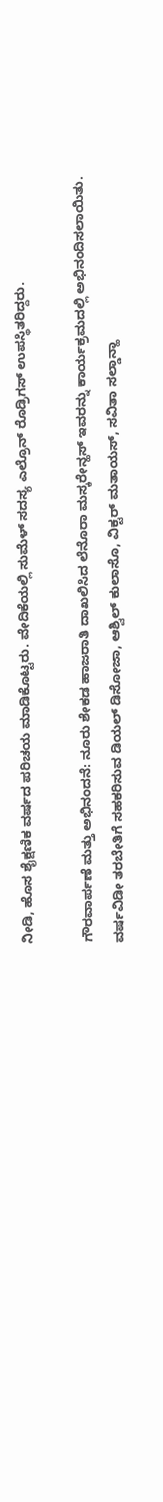ನೀಡಿ, ಹೊಸ ಶೈಕ್ಷಣಿಕ ವರ್ಷದ ಪರಿಚಯ ಮಾಡಿಕೊಟ್ಟರು. ವೇದಿಕೆಯಲ್ಲಿ ಸುಮೆಳ್ ಸದಸ್ಯ ಎಲ್ರೊನ್ ರೊಡ್ರಿಗಸ್ ಉಪಸ್ಥಿತರಿದ್ದರು.

ಗೌರವಾರ್ಪಣೆ ಮತ್ತು ಅಭಿನಂದನೆ: ನೂರು ಶೇಕಡ ಹಾಜರಾತಿ ದಾಖಲಿಸಿದ ಲೆನೊರಾ ಮಸ್ಕರೇನ್ಹಸ್‌ ಇವರನ್ನು ಕಾರ್ಯಕ್ರಮದಲ್ಲಿ ಅಭಿನಂದಿಸಲಾಯಿತು. ವರ್ಷವಿಡೀ ತರಬೇತಿಗೆ ಸಹಕರಿಸುವ ಡಿಯಲ್ ಡಿಸೋಜಾ, ಆಶ್ವಿಲ್ ಕುಲಾಸೊ, ವಿಕ್ಟರ್ ಮತಾಯಸ್, ಸವಿತಾ ಸಲ್ಡಾನ್ಹಾ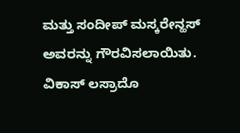ಮತ್ತು ಸಂದೀಪ್ ಮಸ್ಕರೇನ್ಹಸ್ ಅವರನ್ನು ಗೌರವಿಸಲಾಯಿತು. ವಿಕಾಸ್ ಲಸ್ರಾದೊ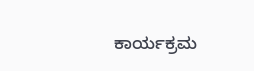ಕಾರ್ಯಕ್ರಮ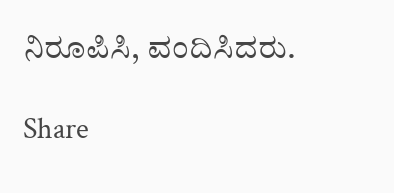ನಿರೂಪಿಸಿ, ವಂದಿಸಿದರು.

Share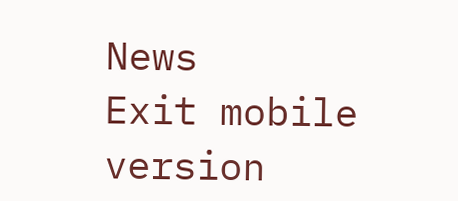News
Exit mobile version